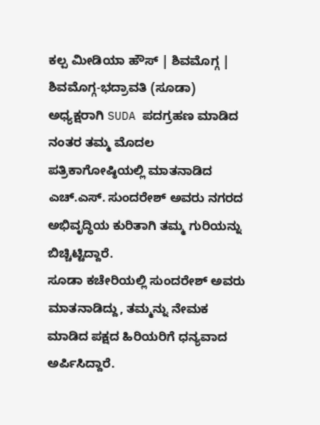ಕಲ್ಪ ಮೀಡಿಯಾ ಹೌಸ್ | ಶಿವಮೊಗ್ಗ |
ಶಿವಮೊಗ್ಗ-ಭದ್ರಾವತಿ (ಸೂಡಾ) ಅಧ್ಯಕ್ಷರಾಗಿ SUDA ಪದಗ್ರಹಣ ಮಾಡಿದ ನಂತರ ತಮ್ಮ ಮೊದಲ ಪತ್ರಿಕಾಗೋಷ್ಠಿಯಲ್ಲಿ ಮಾತನಾಡಿದ ಎಚ್.ಎಸ್. ಸುಂದರೇಶ್ ಅವರು ನಗರದ ಅಭಿವೃದ್ಧಿಯ ಕುರಿತಾಗಿ ತಮ್ಮ ಗುರಿಯನ್ನು ಬಿಚ್ಚಿಟ್ಟಿದ್ದಾರೆ.
ಸೂಡಾ ಕಚೇರಿಯಲ್ಲಿ ಸುಂದರೇಶ್ ಅವರು ಮಾತನಾಡಿದ್ದು, ತಮ್ಮನ್ನು ನೇಮಕ ಮಾಡಿದ ಪಕ್ಷದ ಹಿರಿಯರಿಗೆ ಧನ್ಯವಾದ ಅರ್ಪಿಸಿದ್ದಾರೆ.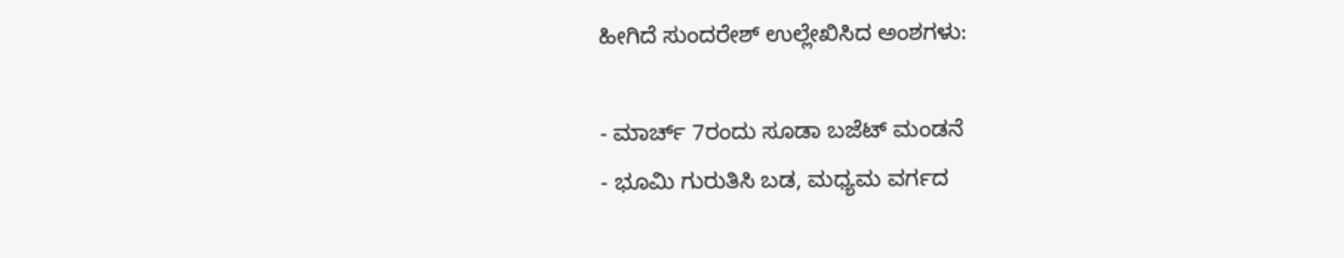ಹೀಗಿದೆ ಸುಂದರೇಶ್ ಉಲ್ಲೇಖಿಸಿದ ಅಂಶಗಳು:

- ಮಾರ್ಚ್ 7ರಂದು ಸೂಡಾ ಬಜೆಟ್ ಮಂಡನೆ
- ಭೂಮಿ ಗುರುತಿಸಿ ಬಡ, ಮಧ್ಯಮ ವರ್ಗದ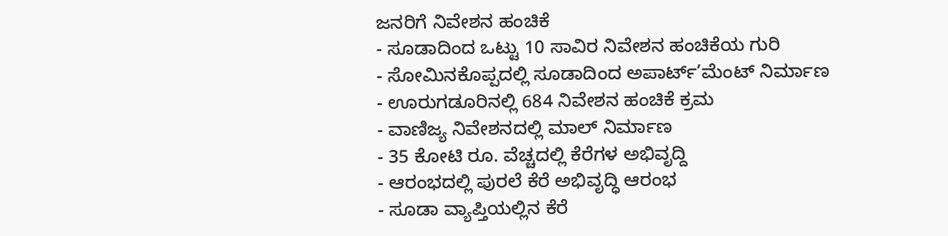ಜನರಿಗೆ ನಿವೇಶನ ಹಂಚಿಕೆ
- ಸೂಡಾದಿಂದ ಒಟ್ಟು 10 ಸಾವಿರ ನಿವೇಶನ ಹಂಚಿಕೆಯ ಗುರಿ
- ಸೋಮಿನಕೊಪ್ಪದಲ್ಲಿ ಸೂಡಾದಿಂದ ಅಪಾರ್ಟ್’ಮೆಂಟ್ ನಿರ್ಮಾಣ
- ಊರುಗಡೂರಿನಲ್ಲಿ 684 ನಿವೇಶನ ಹಂಚಿಕೆ ಕ್ರಮ
- ವಾಣಿಜ್ಯ ನಿವೇಶನದಲ್ಲಿ ಮಾಲ್ ನಿರ್ಮಾಣ
- 35 ಕೋಟಿ ರೂ. ವೆಚ್ಚದಲ್ಲಿ ಕೆರೆಗಳ ಅಭಿವೃದ್ದಿ
- ಆರಂಭದಲ್ಲಿ ಪುರಲೆ ಕೆರೆ ಅಭಿವೃದ್ಧಿ ಆರಂಭ
- ಸೂಡಾ ವ್ಯಾಪ್ತಿಯಲ್ಲಿನ ಕೆರೆ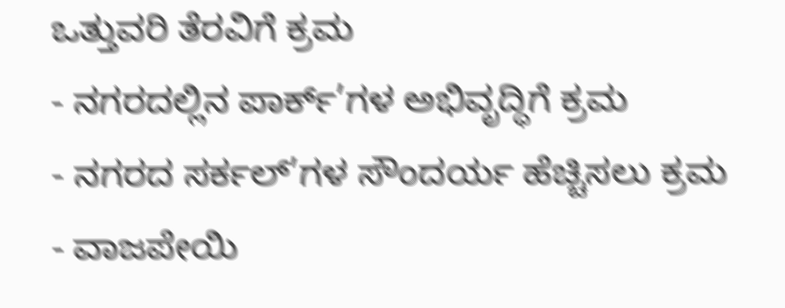ಒತ್ತುವರಿ ತೆರವಿಗೆ ಕ್ರಮ
- ನಗರದಲ್ಲಿನ ಪಾರ್ಕ್’ಗಳ ಅಭಿವೃದ್ಧಿಗೆ ಕ್ರಮ
- ನಗರದ ಸರ್ಕಲ್’ಗಳ ಸೌಂದರ್ಯ ಹೆಚ್ಚಿಸಲು ಕ್ರಮ
- ವಾಜಪೇಯಿ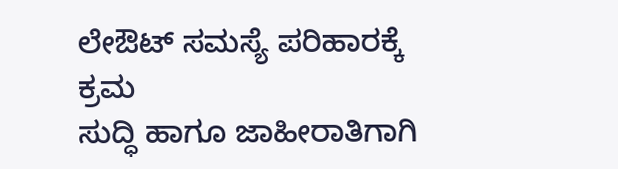ಲೇಔಟ್ ಸಮಸ್ಯೆ ಪರಿಹಾರಕ್ಕೆ ಕ್ರಮ
ಸುದ್ಧಿ ಹಾಗೂ ಜಾಹೀರಾತಿಗಾಗಿ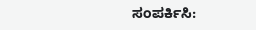ಸಂಪರ್ಕಿಸಿ: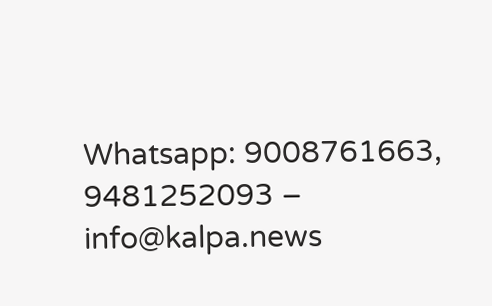Whatsapp: 9008761663, 9481252093 – info@kalpa.news